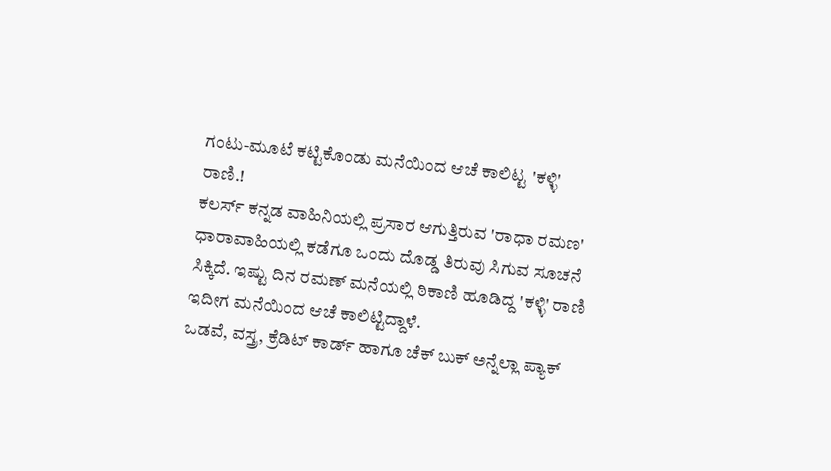ಗಂಟು-ಮೂಟೆ ಕಟ್ಟಿಕೊಂಡು ಮನೆಯಿಂದ ಆಚೆ ಕಾಲಿಟ್ಟ 'ಕಳ್ಳಿ' ರಾಣಿ.!
ಕಲರ್ಸ್ ಕನ್ನಡ ವಾಹಿನಿಯಲ್ಲಿ ಪ್ರಸಾರ ಆಗುತ್ತಿರುವ 'ರಾಧಾ ರಮಣ' ಧಾರಾವಾಹಿಯಲ್ಲಿ ಕಡೆಗೂ ಒಂದು ದೊಡ್ಡ ತಿರುವು ಸಿಗುವ ಸೂಚನೆ ಸಿಕ್ಕಿದೆ. ಇಷ್ಟು ದಿನ ರಮಣ್ ಮನೆಯಲ್ಲಿ ಠಿಕಾಣಿ ಹೂಡಿದ್ದ 'ಕಳ್ಳಿ' ರಾಣಿ ಇದೀಗ ಮನೆಯಿಂದ ಆಚೆ ಕಾಲಿಟ್ಟಿದ್ದಾಳೆ.
ಒಡವೆ, ವಸ್ತ್ರ, ಕ್ರೆಡಿಟ್ ಕಾರ್ಡ್ ಹಾಗೂ ಚೆಕ್ ಬುಕ್ ಅನ್ನೆಲ್ಲಾ ಪ್ಯಾಕ್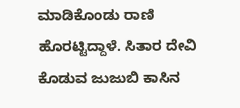ಮಾಡಿಕೊಂಡು ರಾಣಿ ಹೊರಟ್ಟಿದ್ದಾಳೆ. ಸಿತಾರ ದೇವಿ ಕೊಡುವ ಜುಜುಬಿ ಕಾಸಿನ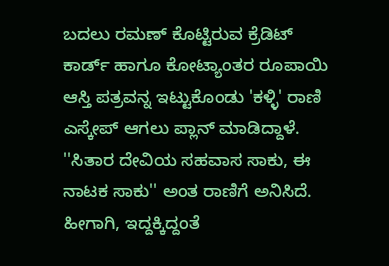ಬದಲು ರಮಣ್ ಕೊಟ್ಟಿರುವ ಕ್ರೆಡಿಟ್ ಕಾರ್ಡ್ ಹಾಗೂ ಕೋಟ್ಯಾಂತರ ರೂಪಾಯಿ ಆಸ್ತಿ ಪತ್ರವನ್ನ ಇಟ್ಟುಕೊಂಡು 'ಕಳ್ಳಿ' ರಾಣಿ ಎಸ್ಕೇಪ್ ಆಗಲು ಪ್ಲಾನ್ ಮಾಡಿದ್ದಾಳೆ.
''ಸಿತಾರ ದೇವಿಯ ಸಹವಾಸ ಸಾಕು, ಈ ನಾಟಕ ಸಾಕು'' ಅಂತ ರಾಣಿಗೆ ಅನಿಸಿದೆ. ಹೀಗಾಗಿ, ಇದ್ದಕ್ಕಿದ್ದಂತೆ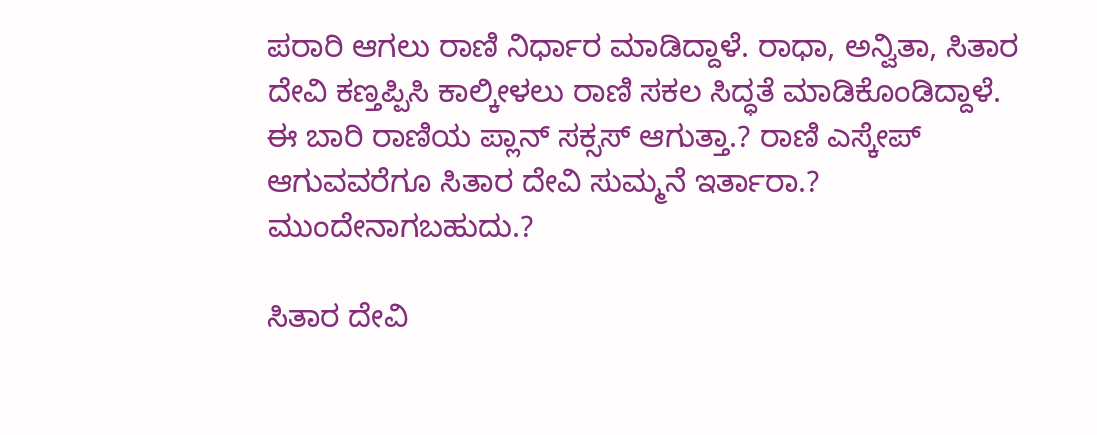ಪರಾರಿ ಆಗಲು ರಾಣಿ ನಿರ್ಧಾರ ಮಾಡಿದ್ದಾಳೆ. ರಾಧಾ, ಅನ್ವಿತಾ, ಸಿತಾರ ದೇವಿ ಕಣ್ತಪ್ಪಿಸಿ ಕಾಲ್ಕೀಳಲು ರಾಣಿ ಸಕಲ ಸಿದ್ಧತೆ ಮಾಡಿಕೊಂಡಿದ್ದಾಳೆ.
ಈ ಬಾರಿ ರಾಣಿಯ ಪ್ಲಾನ್ ಸಕ್ಸಸ್ ಆಗುತ್ತಾ.? ರಾಣಿ ಎಸ್ಕೇಪ್ ಆಗುವವರೆಗೂ ಸಿತಾರ ದೇವಿ ಸುಮ್ಮನೆ ಇರ್ತಾರಾ.? ಮುಂದೇನಾಗಬಹುದು.?

ಸಿತಾರ ದೇವಿ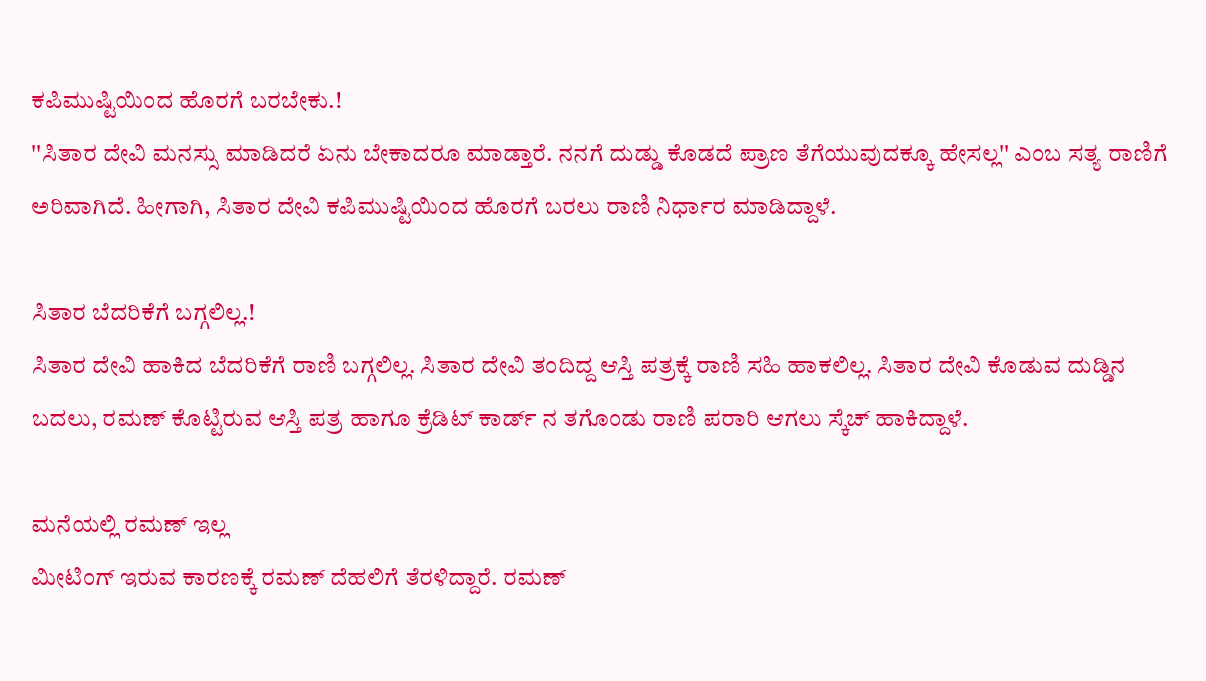ಕಪಿಮುಷ್ಟಿಯಿಂದ ಹೊರಗೆ ಬರಬೇಕು.!
''ಸಿತಾರ ದೇವಿ ಮನಸ್ಸು ಮಾಡಿದರೆ ಏನು ಬೇಕಾದರೂ ಮಾಡ್ತಾರೆ. ನನಗೆ ದುಡ್ಡು ಕೊಡದೆ ಪ್ರಾಣ ತೆಗೆಯುವುದಕ್ಕೂ ಹೇಸಲ್ಲ'' ಎಂಬ ಸತ್ಯ ರಾಣಿಗೆ ಅರಿವಾಗಿದೆ. ಹೀಗಾಗಿ, ಸಿತಾರ ದೇವಿ ಕಪಿಮುಷ್ಟಿಯಿಂದ ಹೊರಗೆ ಬರಲು ರಾಣಿ ನಿರ್ಧಾರ ಮಾಡಿದ್ದಾಳೆ.

ಸಿತಾರ ಬೆದರಿಕೆಗೆ ಬಗ್ಗಲಿಲ್ಲ.!
ಸಿತಾರ ದೇವಿ ಹಾಕಿದ ಬೆದರಿಕೆಗೆ ರಾಣಿ ಬಗ್ಗಲಿಲ್ಲ. ಸಿತಾರ ದೇವಿ ತಂದಿದ್ದ ಆಸ್ತಿ ಪತ್ರಕ್ಕೆ ರಾಣಿ ಸಹಿ ಹಾಕಲಿಲ್ಲ. ಸಿತಾರ ದೇವಿ ಕೊಡುವ ದುಡ್ಡಿನ ಬದಲು, ರಮಣ್ ಕೊಟ್ಟಿರುವ ಆಸ್ತಿ ಪತ್ರ ಹಾಗೂ ಕ್ರೆಡಿಟ್ ಕಾರ್ಡ್ ನ ತಗೊಂಡು ರಾಣಿ ಪರಾರಿ ಆಗಲು ಸ್ಕೆಚ್ ಹಾಕಿದ್ದಾಳೆ.

ಮನೆಯಲ್ಲಿ ರಮಣ್ ಇಲ್ಲ
ಮೀಟಿಂಗ್ ಇರುವ ಕಾರಣಕ್ಕೆ ರಮಣ್ ದೆಹಲಿಗೆ ತೆರಳಿದ್ದಾರೆ. ರಮಣ್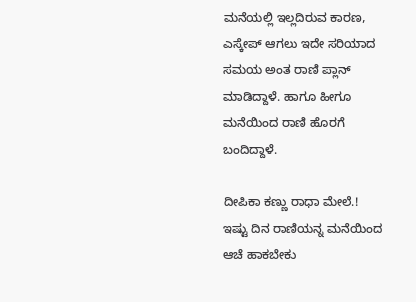ಮನೆಯಲ್ಲಿ ಇಲ್ಲದಿರುವ ಕಾರಣ, ಎಸ್ಕೇಪ್ ಆಗಲು ಇದೇ ಸರಿಯಾದ ಸಮಯ ಅಂತ ರಾಣಿ ಪ್ಲಾನ್ ಮಾಡಿದ್ದಾಳೆ. ಹಾಗೂ ಹೀಗೂ ಮನೆಯಿಂದ ರಾಣಿ ಹೊರಗೆ ಬಂದಿದ್ದಾಳೆ.

ದೀಪಿಕಾ ಕಣ್ಣು ರಾಧಾ ಮೇಲೆ.!
ಇಷ್ಟು ದಿನ ರಾಣಿಯನ್ನ ಮನೆಯಿಂದ ಆಚೆ ಹಾಕಬೇಕು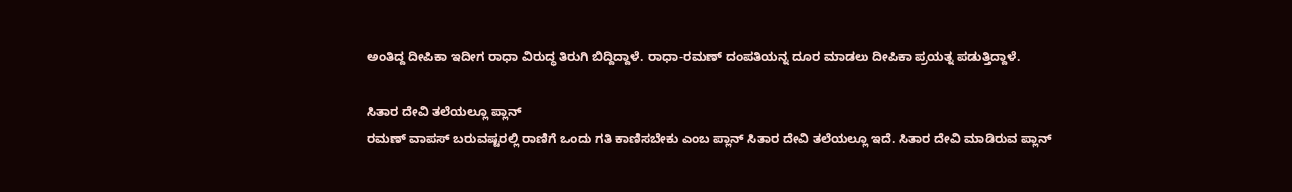ಅಂತಿದ್ದ ದೀಪಿಕಾ ಇದೀಗ ರಾಧಾ ವಿರುದ್ಧ ತಿರುಗಿ ಬಿದ್ದಿದ್ದಾಳೆ. ರಾಧಾ-ರಮಣ್ ದಂಪತಿಯನ್ನ ದೂರ ಮಾಡಲು ದೀಪಿಕಾ ಪ್ರಯತ್ನ ಪಡುತ್ತಿದ್ದಾಳೆ.

ಸಿತಾರ ದೇವಿ ತಲೆಯಲ್ಲೂ ಪ್ಲಾನ್
ರಮಣ್ ವಾಪಸ್ ಬರುವಷ್ಟರಲ್ಲಿ ರಾಣಿಗೆ ಒಂದು ಗತಿ ಕಾಣಿಸಬೇಕು ಎಂಬ ಪ್ಲಾನ್ ಸಿತಾರ ದೇವಿ ತಲೆಯಲ್ಲೂ ಇದೆ. ಸಿತಾರ ದೇವಿ ಮಾಡಿರುವ ಪ್ಲಾನ್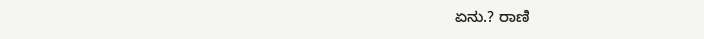ಏನು.? ರಾಣಿ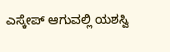ಎಸ್ಕೇಪ್ ಆಗುವಲ್ಲಿ ಯಶಸ್ವಿ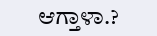ಆಗ್ತಾಳಾ.?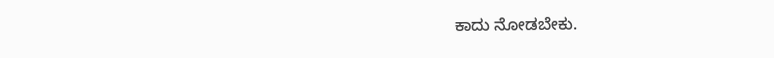ಕಾದು ನೋಡಬೇಕು.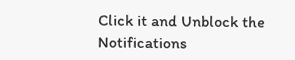Click it and Unblock the Notifications